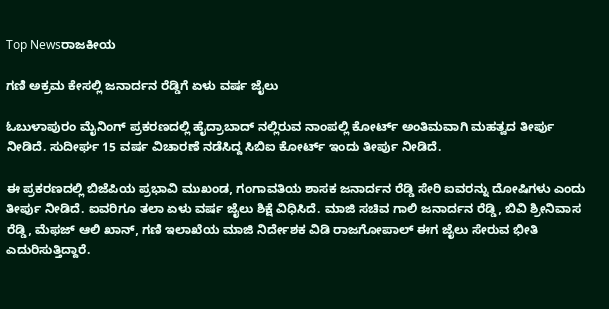Top Newsರಾಜಕೀಯ

ಗಣಿ ಅಕ್ರಮ ಕೇಸಲ್ಲಿ ಜನಾರ್ದನ ರೆಡ್ಡಿಗೆ ಏಳು ವರ್ಷ ಜೈಲು

ಓಬುಳಾಪುರಂ ಮೈನಿಂಗ್ ಪ್ರಕರಣದಲ್ಲಿ ಹೈದ್ರಾಬಾದ್ ನಲ್ಲಿರುವ ನಾಂಪಲ್ಲಿ ಕೋರ್ಟ್ ಅಂತಿಮವಾಗಿ ಮಹತ್ವದ ತೀರ್ಪು ನೀಡಿದೆ. ಸುದೀರ್ಘ 15 ವರ್ಷ ವಿಚಾರಣೆ ನಡೆಸಿದ್ದ ಸಿಬಿಐ ಕೋರ್ಟ್ ಇಂದು ತೀರ್ಪು ನೀಡಿದೆ.

ಈ ಪ್ರಕರಣದಲ್ಲಿ ಬಿಜೆಪಿಯ ಪ್ರಭಾವಿ ಮುಖಂಡ, ಗಂಗಾವತಿಯ ಶಾಸಕ ಜನಾರ್ದನ ರೆಡ್ಡಿ ಸೇರಿ ಐವರನ್ನು ದೋಷಿಗಳು ಎಂದು ತೀರ್ಪು ನೀಡಿದೆ. ಐವರಿಗೂ ತಲಾ ಏಳು ವರ್ಷ ಜೈಲು ಶಿಕ್ಷೆ ವಿಧಿಸಿದೆ. ಮಾಜಿ ಸಚಿವ ಗಾಲಿ ಜನಾರ್ದನ ರೆಡ್ಡಿ, ಬಿವಿ ಶ್ರೀನಿವಾಸ ರೆಡ್ಡಿ, ಮೆಫಜ್ ಆಲಿ ಖಾನ್, ಗಣಿ ಇಲಾಖೆಯ ಮಾಜಿ ನಿರ್ದೇಶಕ ವಿಡಿ ರಾಜಗೋಪಾಲ್ ಈಗ ಜೈಲು ಸೇರುವ ಭೀತಿ ಎದುರಿಸುತ್ತಿದ್ದಾರೆ.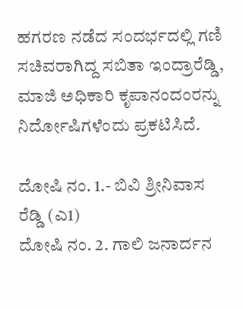ಹಗರಣ ನಡೆದ ಸಂದರ್ಭದಲ್ಲಿ ಗಣಿ ಸಚಿವರಾಗಿದ್ದ ಸಬಿತಾ ಇಂದ್ರಾರೆಡ್ಡಿ, ಮಾಜಿ ಅಧಿಕಾರಿ ಕೃಪಾನಂದಂರನ್ನು ನಿರ್ದೋಷಿಗಳೆಂದು ಪ್ರಕಟಿಸಿದೆ.

ದೋಷಿ ನಂ. 1.- ಬಿವಿ ಶ್ರೀನಿವಾಸ ರೆಡ್ಡಿ (ಎ1)
ದೋಷಿ ನಂ. 2. ಗಾಲಿ ಜನಾರ್ದನ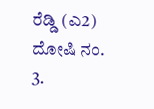ರೆಡ್ಡಿ (ಎ2)
ದೋಷಿ ನಂ. 3.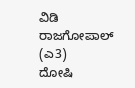ವಿಡಿ ರಾಜಗೋಪಾಲ್ (ಎ3)
ದೋಷಿ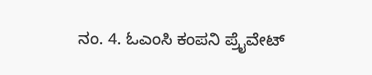ನಂ. 4. ಓಎಂಸಿ ಕಂಪನಿ ಪ್ರೈವೇಟ್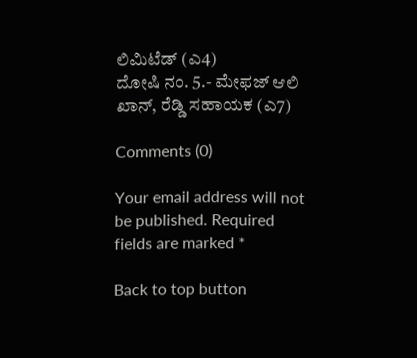ಲಿಮಿಟೆಡ್ (ಎ4)
ದೋಷಿ ನಂ. 5.- ಮೇಫಜ್ ಆಲಿ ಖಾನ್, ರೆಡ್ಡಿ ಸಹಾಯಕ (ಎ7)

Comments (0)

Your email address will not be published. Required fields are marked *

Back to top button